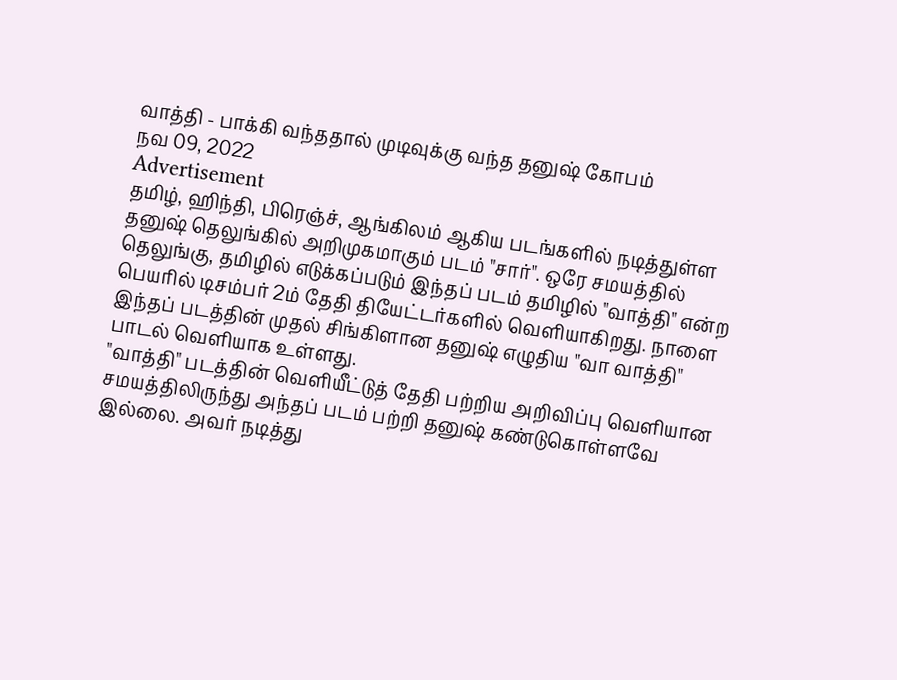வாத்தி - பாக்கி வந்ததால் முடிவுக்கு வந்த தனுஷ் கோபம்
நவ 09, 2022
Advertisement
தமிழ், ஹிந்தி, பிரெஞ்ச், ஆங்கிலம் ஆகிய படங்களில் நடித்துள்ள தனுஷ் தெலுங்கில் அறிமுகமாகும் படம் "சார்". ஒரே சமயத்தில் தெலுங்கு, தமிழில் எடுக்கப்படும் இந்தப் படம் தமிழில் "வாத்தி" என்ற பெயரில் டிசம்பர் 2ம் தேதி தியேட்டர்களில் வெளியாகிறது. நாளை இந்தப் படத்தின் முதல் சிங்கிளான தனுஷ் எழுதிய "வா வாத்தி" பாடல் வெளியாக உள்ளது.
"வாத்தி" படத்தின் வெளியீட்டுத் தேதி பற்றிய அறிவிப்பு வெளியான சமயத்திலிருந்து அந்தப் படம் பற்றி தனுஷ் கண்டுகொள்ளவே இல்லை. அவர் நடித்து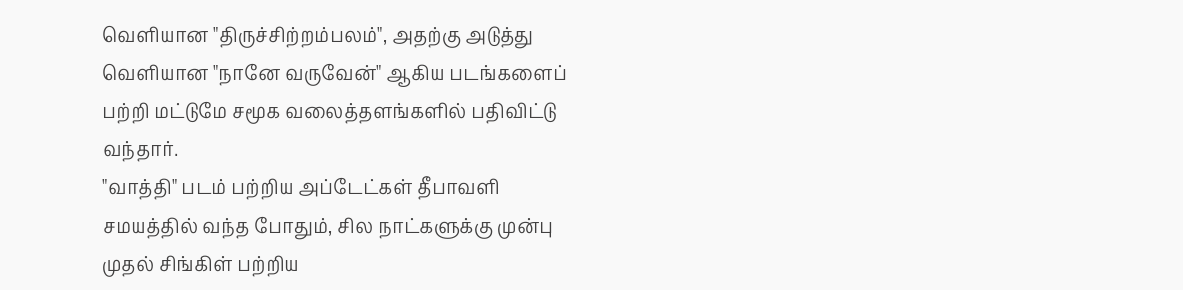வெளியான "திருச்சிற்றம்பலம்", அதற்கு அடுத்து வெளியான "நானே வருவேன்" ஆகிய படங்களைப் பற்றி மட்டுமே சமூக வலைத்தளங்களில் பதிவிட்டு வந்தார்.
"வாத்தி" படம் பற்றிய அப்டேட்கள் தீபாவளி சமயத்தில் வந்த போதும், சில நாட்களுக்கு முன்பு முதல் சிங்கிள் பற்றிய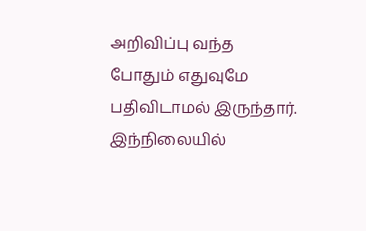அறிவிப்பு வந்த போதும் எதுவுமே பதிவிடாமல் இருந்தார். இந்நிலையில்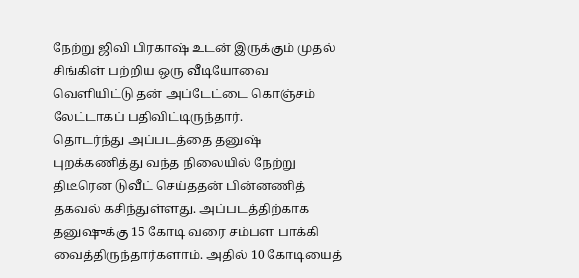நேற்று ஜிவி பிரகாஷ் உடன் இருக்கும் முதல் சிங்கிள் பற்றிய ஒரு வீடியோவை வெளியிட்டு தன் அப்டேட்டை கொஞ்சம் லேட்டாகப் பதிவிட்டிருந்தார்.
தொடர்ந்து அப்படத்தை தனுஷ் புறக்கணித்து வந்த நிலையில் நேற்று திடீரென டுவீட் செய்ததன் பின்னணித் தகவல் கசிந்துள்ளது. அப்படத்திற்காக தனுஷுக்கு 15 கோடி வரை சம்பள பாக்கி வைத்திருந்தார்களாம். அதில் 10 கோடியைத்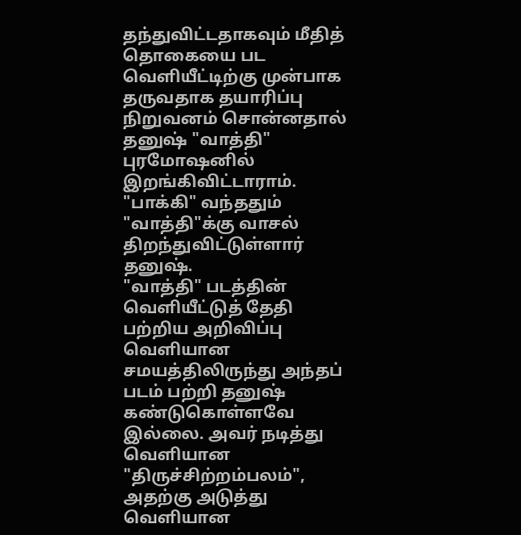தந்துவிட்டதாகவும் மீதித் தொகையை பட வெளியீட்டிற்கு முன்பாக தருவதாக தயாரிப்பு நிறுவனம் சொன்னதால் தனுஷ் "வாத்தி" புரமோஷனில் இறங்கிவிட்டாராம். "பாக்கி" வந்ததும் "வாத்தி"க்கு வாசல் திறந்துவிட்டுள்ளார் தனுஷ்.
"வாத்தி" படத்தின் வெளியீட்டுத் தேதி பற்றிய அறிவிப்பு வெளியான சமயத்திலிருந்து அந்தப் படம் பற்றி தனுஷ் கண்டுகொள்ளவே இல்லை. அவர் நடித்து வெளியான "திருச்சிற்றம்பலம்", அதற்கு அடுத்து வெளியான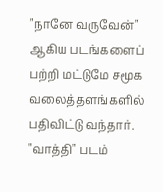"நானே வருவேன்" ஆகிய படங்களைப் பற்றி மட்டுமே சமூக வலைத்தளங்களில் பதிவிட்டு வந்தார்.
"வாத்தி" படம்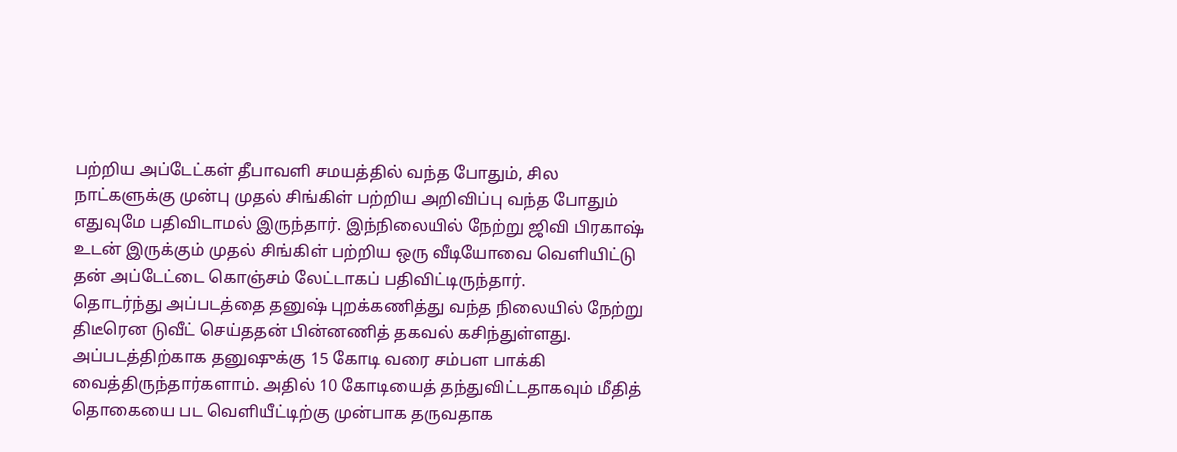பற்றிய அப்டேட்கள் தீபாவளி சமயத்தில் வந்த போதும், சில நாட்களுக்கு முன்பு முதல் சிங்கிள் பற்றிய அறிவிப்பு வந்த போதும் எதுவுமே பதிவிடாமல் இருந்தார். இந்நிலையில் நேற்று ஜிவி பிரகாஷ் உடன் இருக்கும் முதல் சிங்கிள் பற்றிய ஒரு வீடியோவை வெளியிட்டு தன் அப்டேட்டை கொஞ்சம் லேட்டாகப் பதிவிட்டிருந்தார்.
தொடர்ந்து அப்படத்தை தனுஷ் புறக்கணித்து வந்த நிலையில் நேற்று திடீரென டுவீட் செய்ததன் பின்னணித் தகவல் கசிந்துள்ளது. அப்படத்திற்காக தனுஷுக்கு 15 கோடி வரை சம்பள பாக்கி வைத்திருந்தார்களாம். அதில் 10 கோடியைத் தந்துவிட்டதாகவும் மீதித் தொகையை பட வெளியீட்டிற்கு முன்பாக தருவதாக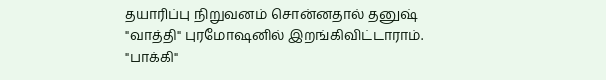தயாரிப்பு நிறுவனம் சொன்னதால் தனுஷ் "வாத்தி" புரமோஷனில் இறங்கிவிட்டாராம். "பாக்கி"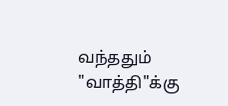வந்ததும் "வாத்தி"க்கு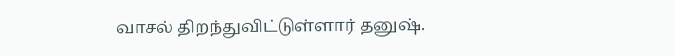வாசல் திறந்துவிட்டுள்ளார் தனுஷ்.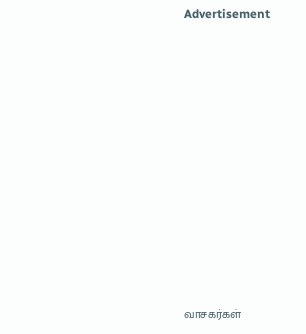Advertisement



















வாசகர்கள்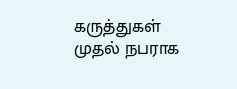கருத்துகள்
முதல் நபராக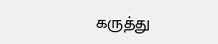கருத்து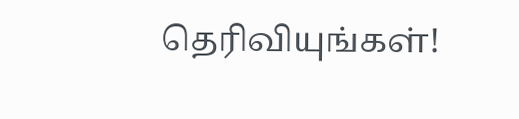தெரிவியுங்கள்!